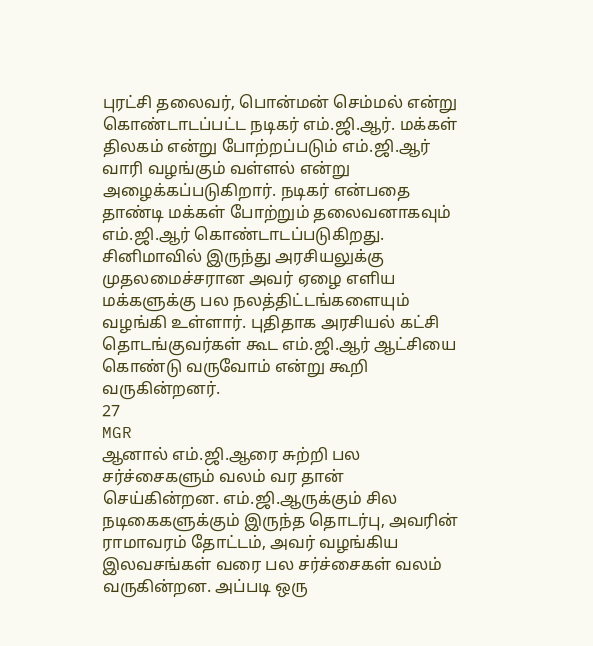புரட்சி தலைவர், பொன்மன் செம்மல் என்று கொண்டாடப்பட்ட நடிகர் எம்.ஜி.ஆர். மக்கள் திலகம் என்று போற்றப்படும் எம்.ஜி.ஆர் வாரி வழங்கும் வள்ளல் என்று அழைக்கப்படுகிறார். நடிகர் என்பதை தாண்டி மக்கள் போற்றும் தலைவனாகவும் எம்.ஜி.ஆர் கொண்டாடப்படுகிறது. சினிமாவில் இருந்து அரசியலுக்கு முதலமைச்சரான அவர் ஏழை எளிய மக்களுக்கு பல நலத்திட்டங்களையும் வழங்கி உள்ளார். புதிதாக அரசியல் கட்சி தொடங்குவர்கள் கூட எம்.ஜி.ஆர் ஆட்சியை கொண்டு வருவோம் என்று கூறி வருகின்றனர்.
27
MGR
ஆனால் எம்.ஜி.ஆரை சுற்றி பல சர்ச்சைகளும் வலம் வர தான் செய்கின்றன. எம்.ஜி.ஆருக்கும் சில நடிகைகளுக்கும் இருந்த தொடர்பு, அவரின் ராமாவரம் தோட்டம், அவர் வழங்கிய இலவசங்கள் வரை பல சர்ச்சைகள் வலம் வருகின்றன. அப்படி ஒரு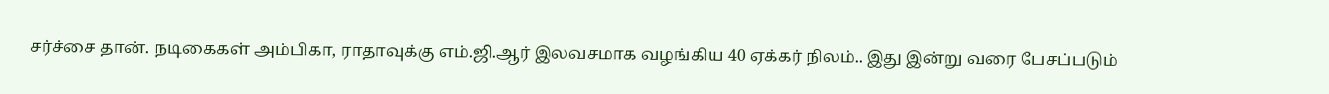சர்ச்சை தான். நடிகைகள் அம்பிகா, ராதாவுக்கு எம்.ஜி.ஆர் இலவசமாக வழங்கிய 40 ஏக்கர் நிலம்.. இது இன்று வரை பேசப்படும்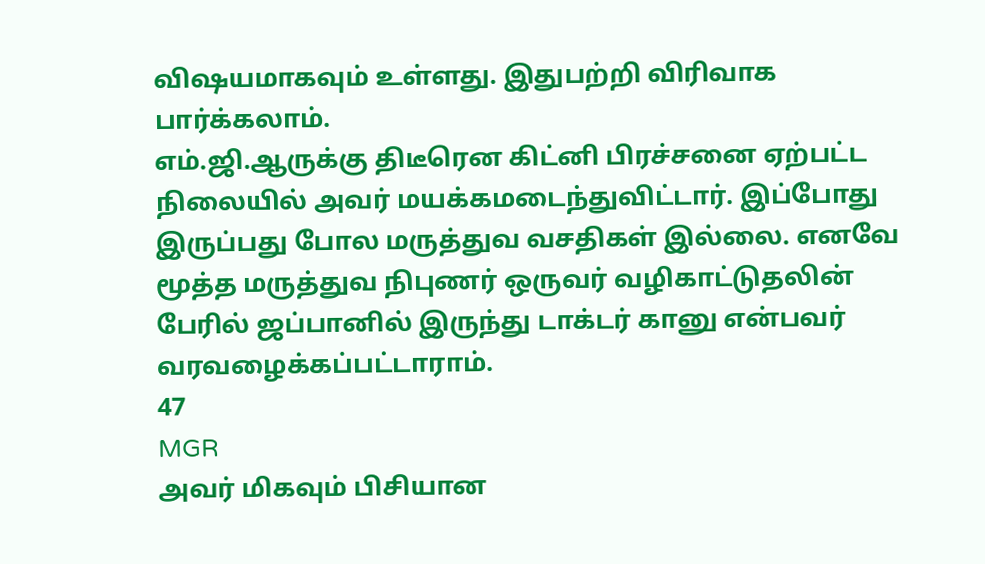விஷயமாகவும் உள்ளது. இதுபற்றி விரிவாக பார்க்கலாம்.
எம்.ஜி.ஆருக்கு திடீரென கிட்னி பிரச்சனை ஏற்பட்ட நிலையில் அவர் மயக்கமடைந்துவிட்டார். இப்போது இருப்பது போல மருத்துவ வசதிகள் இல்லை. எனவே மூத்த மருத்துவ நிபுணர் ஒருவர் வழிகாட்டுதலின் பேரில் ஜப்பானில் இருந்து டாக்டர் கானு என்பவர் வரவழைக்கப்பட்டாராம்.
47
MGR
அவர் மிகவும் பிசியான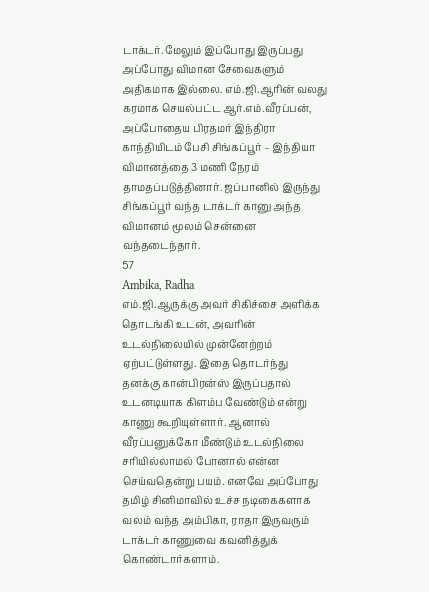டாக்டர். மேலும் இப்போது இருப்பது அப்போது விமான சேவைகளும் அதிகமாக இல்லை. எம்.ஜி.ஆரின் வலது கரமாக செயல்பட்ட ஆர்.எம்.வீரப்பன், அப்போதைய பிரதமர் இந்திரா காந்தியிடம் பேசி சிங்கப்பூர் – இந்தியா விமானத்தை 3 மணி நேரம் தாமதப்படுத்தினார். ஜப்பானில் இருந்து சிங்கப்பூர் வந்த டாக்டர் கானு அந்த விமானம் மூலம் சென்னை வந்தடைந்தார்.
57
Ambika, Radha
எம்.ஜி.ஆருக்கு அவர் சிகிச்சை அளிக்க தொடங்கி உடன், அவரின் உடல்நிலையில் முன்னேற்றம் ஏற்பட்டுள்ளது. இதை தொடர்ந்து தனக்கு கான்பிரன்ஸ் இருப்பதால் உடனடியாக கிளம்ப வேண்டும் என்று காணு கூறியுள்ளார். ஆனால் வீரப்பனுக்கோ மீண்டும் உடல்நிலை சரியில்லாமல் போனால் என்ன செய்வதென்று பயம். எனவே அப்போது தமிழ் சினிமாவில் உச்ச நடிகைகளாக வலம் வந்த அம்பிகா, ராதா இருவரும் டாக்டர் காணுவை கவனித்துக் கொண்டார்களாம்.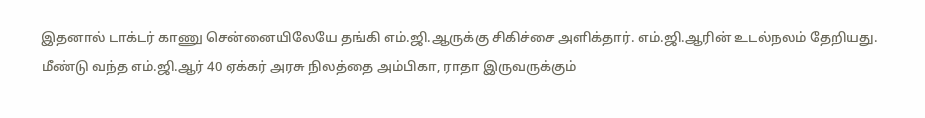இதனால் டாக்டர் காணு சென்னையிலேயே தங்கி எம்.ஜி.ஆருக்கு சிகிச்சை அளிக்தார். எம்.ஜி.ஆரின் உடல்நலம் தேறியது. மீண்டு வந்த எம்.ஜி.ஆர் 40 ஏக்கர் அரசு நிலத்தை அம்பிகா, ராதா இருவருக்கும்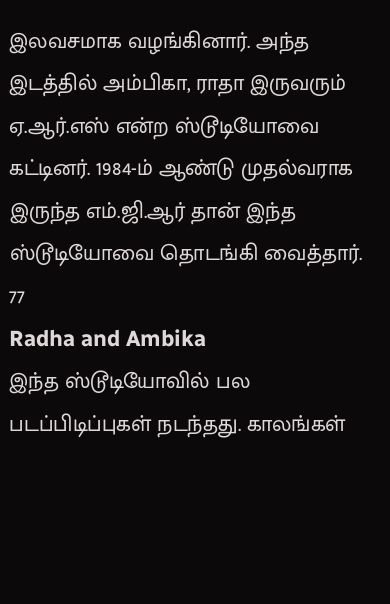இலவசமாக வழங்கினார். அந்த இடத்தில் அம்பிகா, ராதா இருவரும் ஏ.ஆர்.எஸ் என்ற ஸ்டூடியோவை கட்டினர். 1984-ம் ஆண்டு முதல்வராக இருந்த எம்.ஜி.ஆர் தான் இந்த ஸ்டூடியோவை தொடங்கி வைத்தார்.
77
Radha and Ambika
இந்த ஸ்டூடியோவில் பல படப்பிடிப்புகள் நடந்தது. காலங்கள்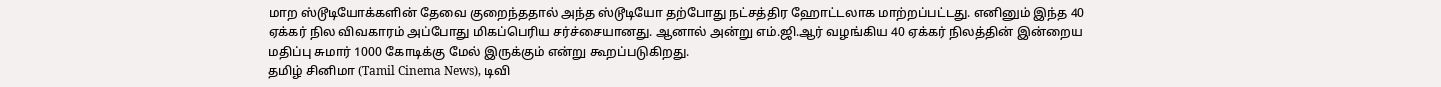மாற ஸ்டூடியோக்களின் தேவை குறைந்ததால் அந்த ஸ்டூடியோ தற்போது நட்சத்திர ஹோட்டலாக மாற்றப்பட்டது. எனினும் இந்த 40 ஏக்கர் நில விவகாரம் அப்போது மிகப்பெரிய சர்ச்சையானது. ஆனால் அன்று எம்.ஜி.ஆர் வழங்கிய 40 ஏக்கர் நிலத்தின் இன்றைய மதிப்பு சுமார் 1000 கோடிக்கு மேல் இருக்கும் என்று கூறப்படுகிறது.
தமிழ் சினிமா (Tamil Cinema News), டிவி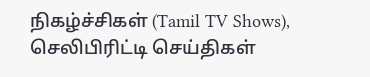நிகழ்ச்சிகள் (Tamil TV Shows), செலிபிரிட்டி செய்திகள்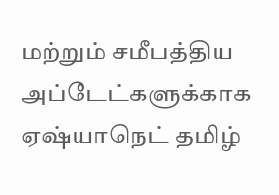மற்றும் சமீபத்திய அப்டேட்களுக்காக ஏஷ்யாநெட் தமிழ்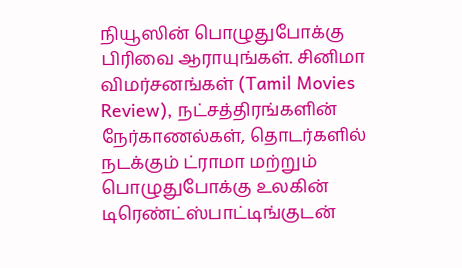நியூஸின் பொழுதுபோக்கு பிரிவை ஆராயுங்கள். சினிமா விமர்சனங்கள் (Tamil Movies Review), நட்சத்திரங்களின் நேர்காணல்கள், தொடர்களில் நடக்கும் ட்ராமா மற்றும் பொழுதுபோக்கு உலகின் டிரெண்ட்ஸ்பாட்டிங்குடன்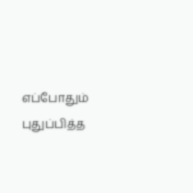எப்போதும் புதுப்பித்த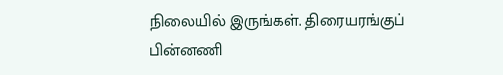நிலையில் இருங்கள். திரையரங்குப் பின்னணி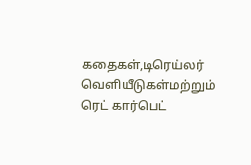கதைகள்,டிரெய்லர் வெளியீடுகள்மற்றும் ரெட் கார்பெட்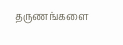தருணங்களை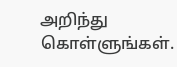அறிந்து கொள்ளுங்கள்.